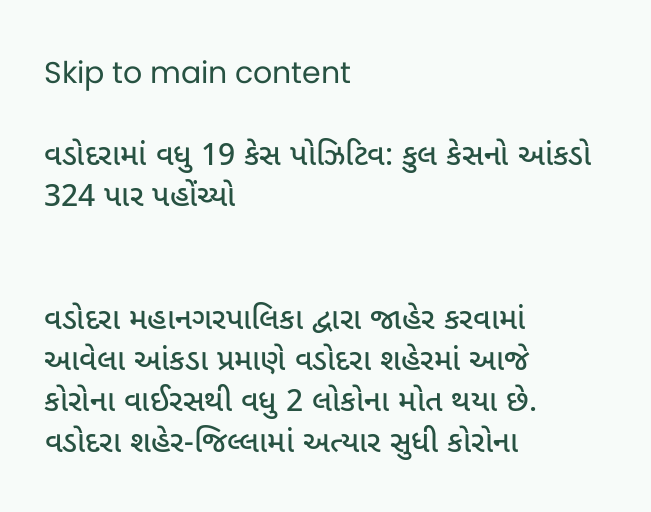Skip to main content

વડોદરામાં વધુ 19 કેસ પોઝિટિવ: કુલ કેસનો આંકડો 324 પાર પહોંચ્યો


વડોદરા મહાનગરપાલિકા દ્વારા જાહેર કરવામાં આવેલા આંકડા પ્રમાણે વડોદરા શહેરમાં આજે કોરોના વાઈરસથી વધુ 2 લોકોના મોત થયા છે. વડોદરા શહેર-જિલ્લામાં અત્યાર સુધી કોરોના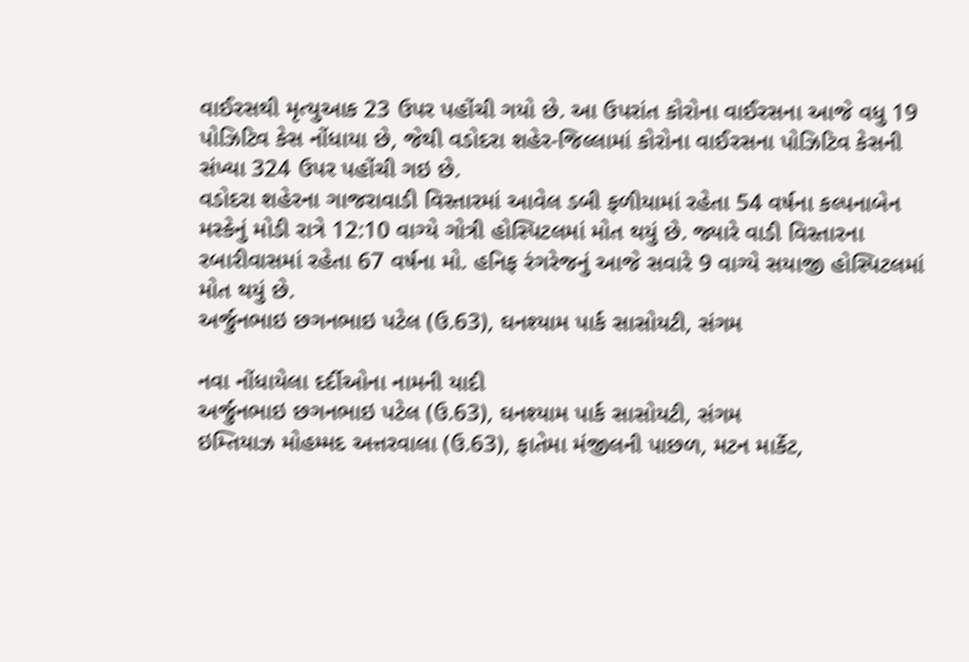વાઈરસથી મૃત્યુઆક 23 ઉપર પહોંચી ગયો છે. આ ઉપરાંત કોરોના વાઈરસના આજે વધુ 19 પોઝિટિવ કેસ નોંધાયા છે, જેથી વડોદરા શહેર-જિલ્લામાં કોરોના વાઈરસના પોઝિટિવ કેસની સંખ્યા 324 ઉપર પહોંચી ગઇ છે.
વડોદરા શહેરના ગાજરાવાડી વિસ્તારમાં આવેલ ડબી ફળીયામાં રહેતા 54 વર્ષના કલ્પનાબેન મસ્કેનું મોડી રાત્રે 12:10 વાગ્યે ગોત્રી હોસ્પિટલમાં મોત થયું છે. જ્યારે વાડી વિસ્તારના રબારીવાસમાં રહેતા 67 વર્ષના મો. હનિફ રંગરેજનું આજે સવારે 9 વાગ્યે સયાજી હોસ્પિટલમાં મોત થયું છે.
અર્જુનભાઇ છગનભાઇ પટેલ (ઉ.63), ઘનશ્યામ પાર્ક સાસોયટી, સંગમ

નવા નોંધાયેલા દર્દીઓના નામની યાદી
અર્જુનભાઇ છગનભાઇ પટેલ (ઉ.63), ઘનશ્યામ પાર્ક સાસોયટી, સંગમ
ઇમ્તિયાઝ મોહમ્મદ અત્તરવાલા (ઉ.63), ફાતેમા મંજીલની પાછળ, મટન માર્કેટ,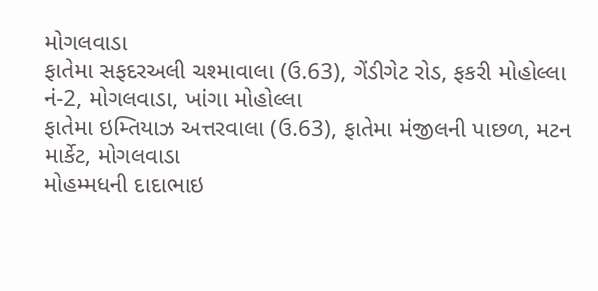મોગલવાડા
ફાતેમા સફદરઅલી ચશ્માવાલા (ઉ.63), ગેંડીગેટ રોડ, ફકરી મોહોલ્લા નં-2, મોગલવાડા, ખાંગા મોહોલ્લા
ફાતેમા ઇમ્તિયાઝ અત્તરવાલા (ઉ.63), ફાતેમા મંજીલની પાછળ, મટન માર્કેટ, મોગલવાડા
મોહમ્મધની દાદાભાઇ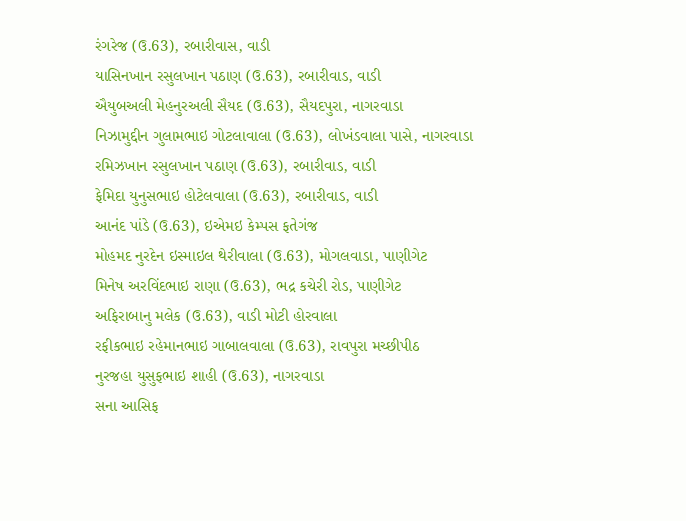રંગરેજ (ઉ.63), રબારીવાસ, વાડી
યાસિનખાન રસુલખાન પઠાણ (ઉ.63), રબારીવાડ, વાડી
ઐયુબઅલી મેહનુરઅલી સૈયદ (ઉ.63), સૈયદપુરા, નાગરવાડા
નિઝામુદ્દીન ગુલામભાઇ ગોટલાવાલા (ઉ.63), લોખંડવાલા પાસે, નાગરવાડા
રમિઝખાન રસુલખાન પઠાણ (ઉ.63), રબારીવાડ, વાડી
ફેમિદા યુનુસભાઇ હોટેલવાલા (ઉ.63), રબારીવાડ, વાડી
આનંદ પાંડે (ઉ.63), ઇએમઇ કેમ્પસ ફતેગંજ
મોહમદ નુરદેન ઇસ્માઇલ થેરીવાલા (ઉ.63), મોગલવાડા, પાણીગેટ
મિનેષ અરવિંદભાઇ રાણા (ઉ.63), ભદ્ર કચેરી રોડ, પાણીગેટ
અફિરાબાનુ મલેક (ઉ.63), વાડી મોટી હોરવાલા
રફીકભાઇ રહેમાનભાઇ ગાબાલવાલા (ઉ.63), રાવપુરા મચ્છીપીઠ
નુરજહા યુસુફભાઇ શાહી (ઉ.63), નાગરવાડા
સના આસિફ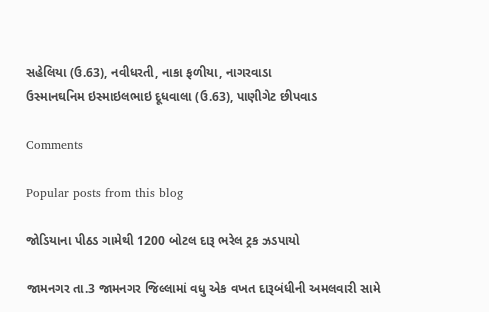સહેલિયા (ઉ.63), નવીધરતી, નાકા ફળીયા, નાગરવાડા
ઉસ્માનઘનિમ ઇસ્માઇલભાઇ દૂધવાલા (ઉ.63), પાણીગેટ છીપવાડ

Comments

Popular posts from this blog

જોડિયાના પીઠડ ગામેથી 1200 બોટલ દારૂ ભરેલ ટ્રક ઝડપાયો

જામનગર તા.3 જામનગર જિલ્લામાં વધુ એક વખત દારૂબંધીની અમલવારી સામે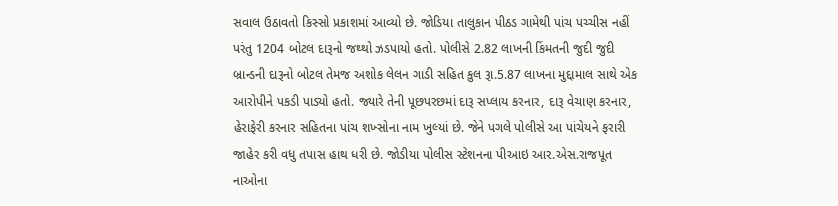સવાલ ઉઠાવતો કિસ્સો પ્રકાશમાં આવ્યો છે. જોડિયા તાલુકાન પીઠડ ગામેથી પાંચ પચ્ચીસ નહીં પરંતુ 1204 બોટલ દારૂનો જથ્થો ઝડપાયો હતો. પોલીસે 2.82 લાખની કિંમતની જુદી જુદી બ્રાન્ડની દારૂનો બોટલ તેમજ અશોક લેલન ગાડી સહિત કુલ રૂા.5.87 લાખના મુદ્દામાલ સાથે એક આરોપીને પકડી પાડ્યો હતો. જ્યારે તેની પૂછપરછમાં દારૂ સપ્લાય કરનાર, દારૂ વેચાણ કરનાર, હેરાફેરી કરનાર સહિતના પાંચ શખ્સોના નામ ખુલ્યાં છે. જેને પગલે પોલીસે આ પાંચેયને ફરારી જાહેર કરી વધુ તપાસ હાથ ધરી છે. જોડીયા પોલીસ સ્ટેશનના પીઆઇ આર.એસ.રાજપૂત નાઓના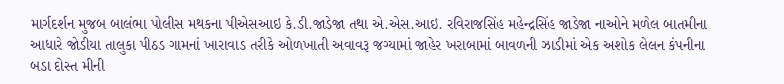માર્ગદર્શન મુજબ બાલંભા પોલીસ મથકના પીએસઆઇ કે.ડી.જાડેજા તથા એ.એસ.આઇ. રવિરાજસિંહ મહેન્દ્રસિંહ જાડેજા નાઓને મળેલ બાતમીના આધારે જોડીયા તાલુકા પીઠડ ગામનાં ખારાવાડ તરીકે ઓળખાતી અવાવરૂ જગ્યામાં જાહેર ખરાબામાં બાવળની ઝાડીમાં એક અશોક લેલન કંપનીના બડા દોસ્ત મીની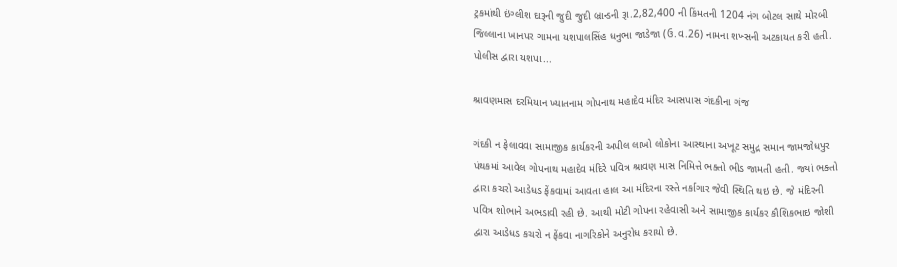ટ્રકમાંથી ઇંગ્લીશ દારૂની જુદી જુદી બ્રાન્ડની રૂા.2,82,400 ની કિંમતની 1204 નંગ બોટલ સાથે મોરબી જિલ્લાના ખાનપર ગામના યશપાલસિંહ ધનુભા જાડેજા (ઉ.વ.26) નામના શખ્સની અટકાયત કરી હતી. પોલીસ દ્વારા યશપા...

શ્રાવણમાસ દરમિયાન ખ્યાતનામ ગોપનાથ મહાદેવ મંદિર આસપાસ ગંદકીના ગંજ

ગંદકી ન ફેલાવવા સામાજીક કાર્યકરની અપીલ લાખો લોકોના આસ્થાના અખૂટ સમુદ્ર સમાન જામજોધપુર પંથકમાં આવેલ ગોપનાથ મહાદેવ મંદિરે પવિત્ર શ્રાવણ માસ નિમિત્તે ભક્તો ભીડ જામતી હતી. જ્યાં ભક્તો દ્વારા કચરો આડેધડ ફેંકવામાં આવતા હાલ આ મંદિરના રસ્તે નર્કાગાર જેવી સ્થિતિ થઇ છે. જે મંદિરની પવિત્ર શોભાને અભડાવી રહી છે. આથી મોટી ગોપના રહેવાસી અને સામાજીક કાર્યકર કૌશિકભાઇ જોશી દ્વારા આડેધડ કચરો ન ફેંકવા નાગરિકોને અનુરોધ કરાયો છે.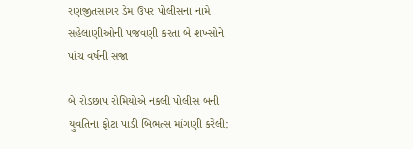રણજીતસાગર ડેમ ઉપર પોલીસના નામે સહેલાણીઓની પજવણી કરતા બે શખ્સોને પાંચ વર્ષની સજા

બે રોડછાપ રોમિયોએ નકલી પોલીસ બની યુવતિના ફોટા પાડી બિભત્સ માંગણી કરેલી: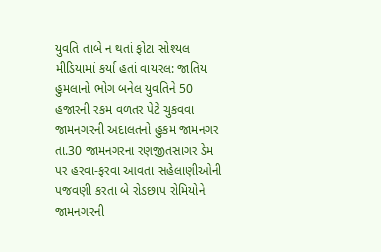યુવતિ તાબે ન થતાં ફોટા સોશ્યલ મીડિયામાં કર્યા હતાં વાયરલ: જાતિય હુમલાનો ભોગ બનેલ યુવતિને 50 હજારની રકમ વળતર પેટે ચુકવવા જામનગરની અદાલતનો હુકમ જામનગર તા.30 જામનગરના રણજીતસાગર ડેમ પર હરવા-ફરવા આવતા સહેલાણીઓની પજવણી કરતા બે રોડછાપ રોમિયોને જામનગરની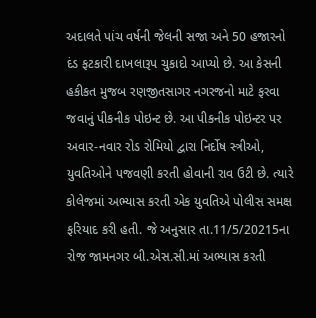અદાલતે પાંચ વર્ષની જેલની સજા અને 50 હજારનો દંડ ફટકારી દાખલારૂપ ચુકાદો આપ્યો છે. આ કેસની હકીકત મુજબ રણજીતસાગર નગરજનો માટે ફરવા જવાનું પીકનીક પોઇન્ટ છે. આ પીકનીક પોઇન્ટર પર અવાર-નવાર રોડ રોમિયો દ્વારા નિર્દોષ સ્ત્રીઓ, યુવતિઓને પજવણી કરતી હોવાની રાવ ઉટી છે. ત્યારે કોલેજમાં અભ્યાસ કરતી એક યુવતિએ પોલીસ સમક્ષ ફરિયાદ કરી હતી. જે અનુસાર તા.11/5/20215ના રોજ જામનગર બી.એસ.સી.માં અભ્યાસ કરતી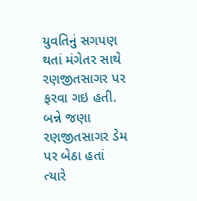યુવતિનું સગપણ થતાં મંગેતર સાથે રણજીતસાગર પર ફરવા ગઇ હતી. બન્ને જણા રણજીતસાગર ડેમ પર બેઠા હતાં ત્યારે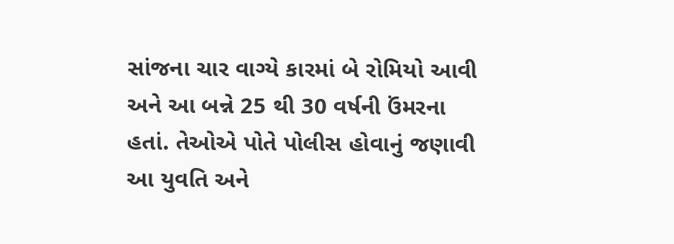સાંજના ચાર વાગ્યે કારમાં બે રોમિયો આવી અને આ બન્ને 25 થી 30 વર્ષની ઉંમરના હતાં. તેઓએ પોતે પોલીસ હોવાનું જણાવી આ યુવતિ અને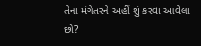તેના મંગેતરને અહીં શું કરવા આવેલા છો?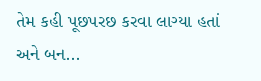તેમ કહી પૂછપરછ કરવા લાગ્યા હતાં અને બન...